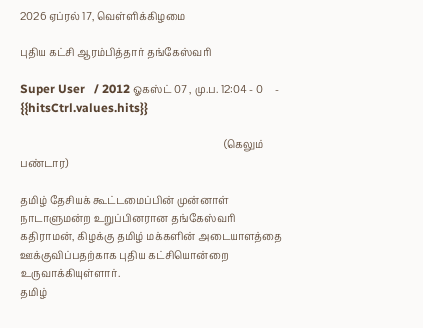2026 ஏப்ரல் 17, வெள்ளிக்கிழமை

புதிய கட்சி ஆரம்பித்தார் தங்கேஸ்வரி

Super User   / 2012 ஓகஸ்ட் 07 , மு.ப. 12:04 - 0     - {{hitsCtrl.values.hits}}

                                                                                 (கெலும் பண்டார)

தமிழ் தேசியக் கூட்டமைப்பின் முன்னாள் நாடாளுமன்ற உறுப்பினரான தங்கேஸ்வரி கதிராமன், கிழக்கு தமிழ் மக்களின் அடையாளத்தை ஊக்குவிப்பதற்காக புதிய கட்சியொன்றை உருவாக்கியுள்ளார்.
தமிழ்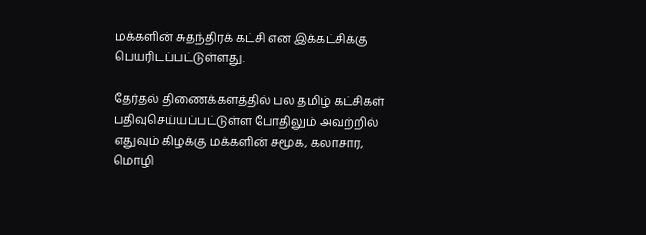மக்களின் சுதந்திரக் கட்சி என இக்கட்சிக்கு பெயரிடப்பட்டுள்ளது.

தேர்தல் திணைக்களத்தில் பல தமிழ் கட்சிகள் பதிவுசெய்யப்பட்டுள்ள போதிலும் அவற்றில் எதுவும் கிழக்கு மக்களின் சமூக, கலாசார, மொழி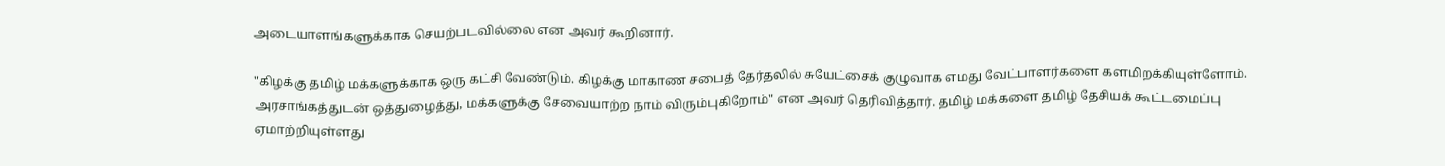அடையாளங்களுக்காக செயற்படவில்லை என அவர் கூறினார்.

"கிழக்கு தமிழ் மக்களுக்காக ஒரு கட்சி வேண்டும். கிழக்கு மாகாண சபைத் தேர்தலில் சுயேட்சைக் குழுவாக எமது வேட்பாளர்களை களமிறக்கியுள்ளோம். அரசாங்கத்துடன் ஒத்துழைத்து, மக்களுக்கு சேவையாற்ற நாம் விரும்புகிறோம்" என அவர் தெரிவித்தார். தமிழ் மக்களை தமிழ் தேசியக் கூட்டமைப்பு ஏமாற்றியுள்ளது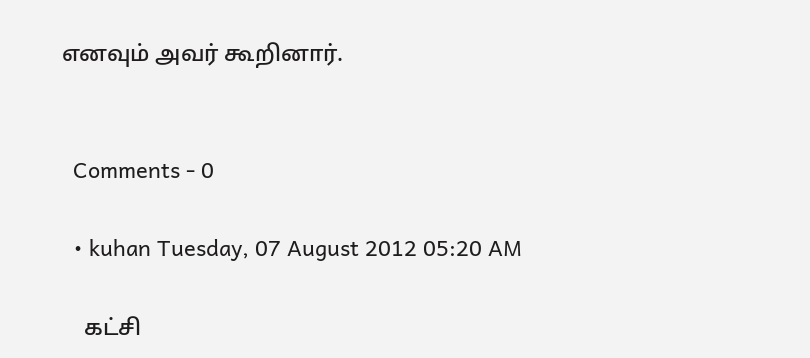எனவும் அவர் கூறினார்.


  Comments - 0

  • kuhan Tuesday, 07 August 2012 05:20 AM

    கட்சி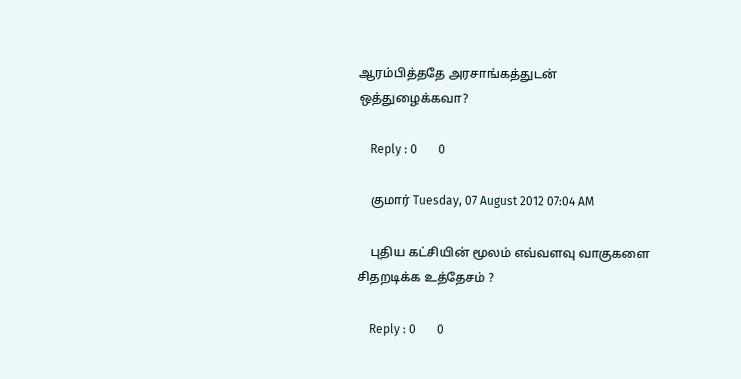ஆரம்பித்ததே அரசாங்கத்துடன் ஒத்துழைக்கவா?

    Reply : 0       0

    குமார் Tuesday, 07 August 2012 07:04 AM

    புதிய கட்சியின் மூலம் எவ்வளவு வாகுகளை சிதறடிக்க உத்தேசம் ?

    Reply : 0       0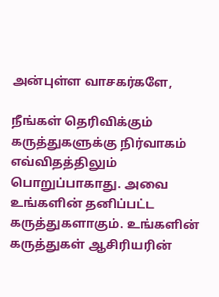அன்புள்ள வாசகர்களே,

நீங்கள் தெரிவிக்கும் கருத்துகளுக்கு நிர்வாகம் எவ்விதத்திலும் பொறுப்பாகாது. அவை உங்களின் தனிப்பட்ட கருத்துகளாகும். உங்களின் கருத்துகள் ஆசிரியரின்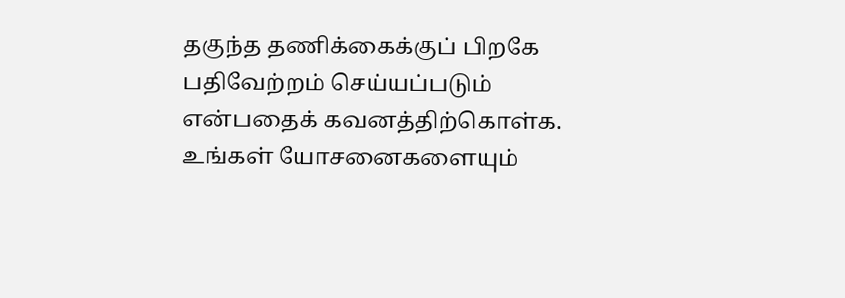தகுந்த தணிக்கைக்குப் பிறகே பதிவேற்றம் செய்யப்படும் என்பதைக் கவனத்திற்கொள்க. உங்கள் யோசனைகளையும்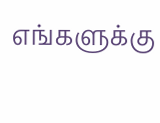எங்களுக்கு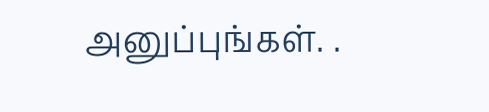அனுப்புங்கள். .